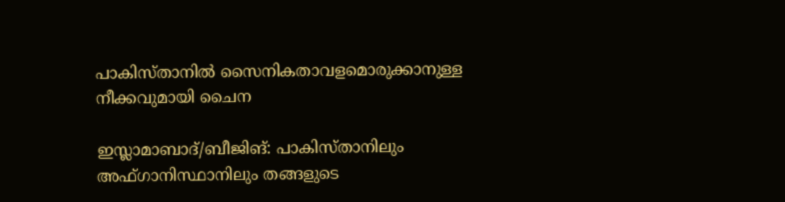പാകിസ്താനില്‍ സൈനികതാവളമൊരുക്കാനുള്ള നീക്കവുമായി ചൈന

ഇസ്ലാമാബാദ്/ബീജിങ്: പാകിസ്താനിലും അഫ്ഗാനിസ്ഥാനിലും തങ്ങളുടെ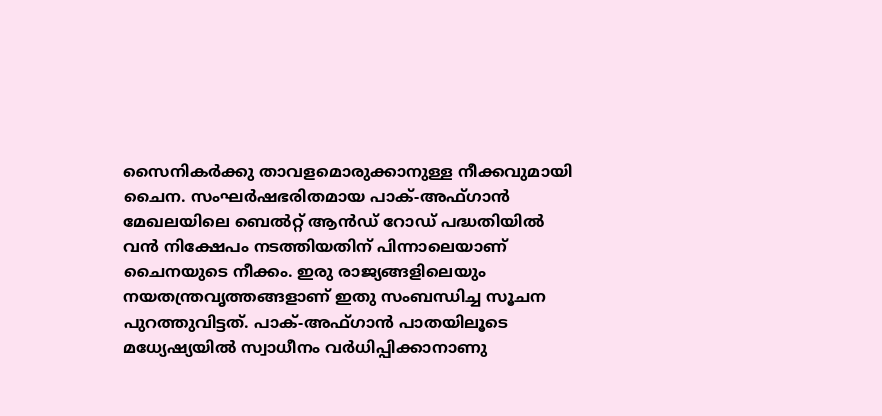സൈനികര്‍ക്കു താവളമൊരുക്കാനുള്ള നീക്കവുമായി ചൈന. സംഘര്‍ഷഭരിതമായ പാക്-അഫ്ഗാന്‍ മേഖലയിലെ ബെല്‍റ്റ് ആന്‍ഡ് റോഡ് പദ്ധതിയില്‍ വന്‍ നിക്ഷേപം നടത്തിയതിന് പിന്നാലെയാണ് ചൈനയുടെ നീക്കം. ഇരു രാജ്യങ്ങളിലെയും നയതന്ത്രവൃത്തങ്ങളാണ് ഇതു സംബന്ധിച്ച സൂചന പുറത്തുവിട്ടത്. പാക്-അഫ്ഗാന്‍ പാതയിലൂടെ മധ്യേഷ്യയില്‍ സ്വാധീനം വര്‍ധിപ്പിക്കാനാണു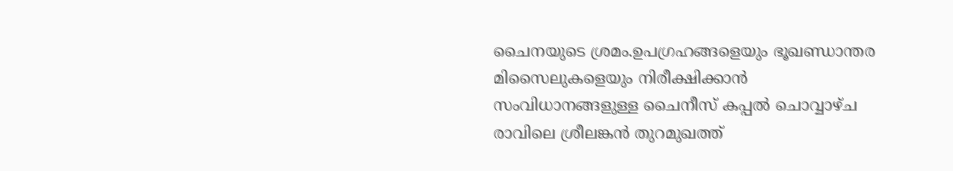ചൈനയുടെ ശ്രമം.ഉപഗ്രഹങ്ങളെയും ഭൂഖണ്ഡാന്തര മിസൈലുകളെയും നിരീക്ഷിക്കാന്‍ സംവിധാനങ്ങളുള്ള ചൈനീസ് കപ്പല്‍ ചൊവ്വാഴ്ച രാവിലെ ശ്രീലങ്കന്‍ തുറമുഖത്ത്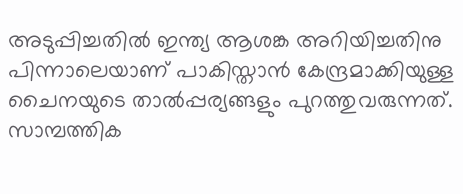അടുപ്പിച്ചതില്‍ ഇന്ത്യ ആശങ്ക അറിയിച്ചതിനു പിന്നാലെയാണ് പാകിസ്താന്‍ കേന്ദ്രമാക്കിയുള്ള ചൈനയുടെ താല്‍പ്പര്യങ്ങളും പുറത്തുവരുന്നത്. സാമ്പത്തിക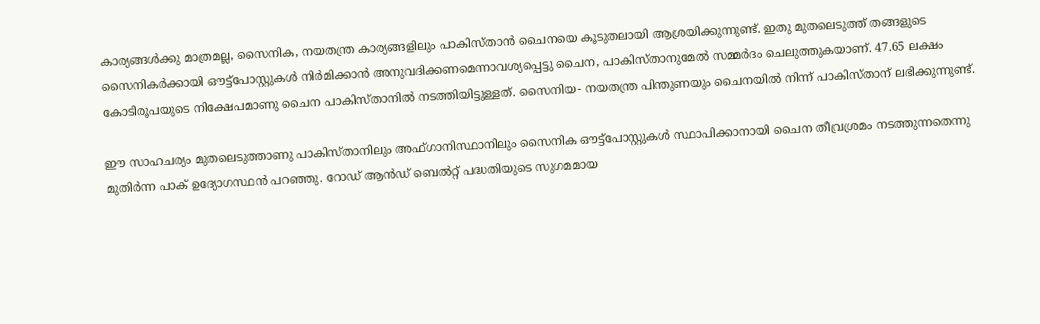കാര്യങ്ങള്‍ക്കു മാത്രമല്ല, സൈനിക, നയതന്ത്ര കാര്യങ്ങളിലും പാകിസ്താന്‍ ചൈനയെ കൂടുതലായി ആശ്രയിക്കുന്നുണ്ട്. ഇതു മുതലെടുത്ത് തങ്ങളുടെ സൈനികര്‍ക്കായി ഔട്ട്പോസ്റ്റുകള്‍ നിര്‍മിക്കാന്‍ അനുവദിക്കണമെന്നാവശ്യപ്പെട്ടു ചൈന, പാകിസ്താനുമേല്‍ സമ്മര്‍ദം ചെലുത്തുകയാണ്. 47.65 ലക്ഷം കോടിരൂപയുടെ നിക്ഷേപമാണു ചൈന പാകിസ്താനില്‍ നടത്തിയിട്ടുള്ളത്. സൈനിയ- നയതന്ത്ര പിന്തുണയും ചൈനയില്‍ നിന്ന് പാകിസ്താന് ലഭിക്കുന്നുണ്ട്.

ഈ സാഹചര്യം മുതലെടുത്താണു പാകിസ്താനിലും അഫ്ഗാനിസ്ഥാനിലും സൈനിക ഔട്ട്പോസ്റ്റുകള്‍ സ്ഥാപിക്കാനായി ചൈന തീവ്രശ്രമം നടത്തുന്നതെന്നു മുതിര്‍ന്ന പാക് ഉദ്യോഗസ്ഥന്‍ പറഞ്ഞു. റോഡ് ആന്‍ഡ് ബെല്‍റ്റ് പദ്ധതിയുടെ സുഗമമായ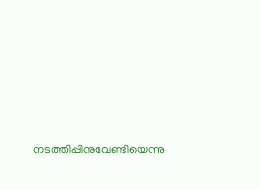നടത്തിപ്പിനുവേണ്ടിയെന്നു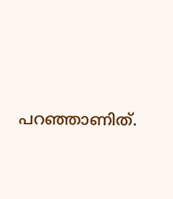പറഞ്ഞാണിത്.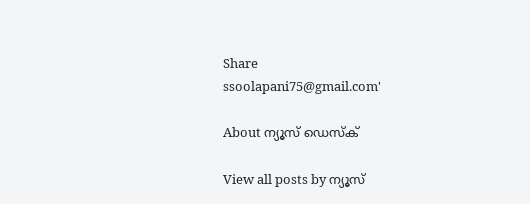Share
ssoolapani75@gmail.com'

About ന്യൂസ് ഡെസ്ക്

View all posts by ന്യൂസ്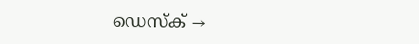ഡെസ്ക് →